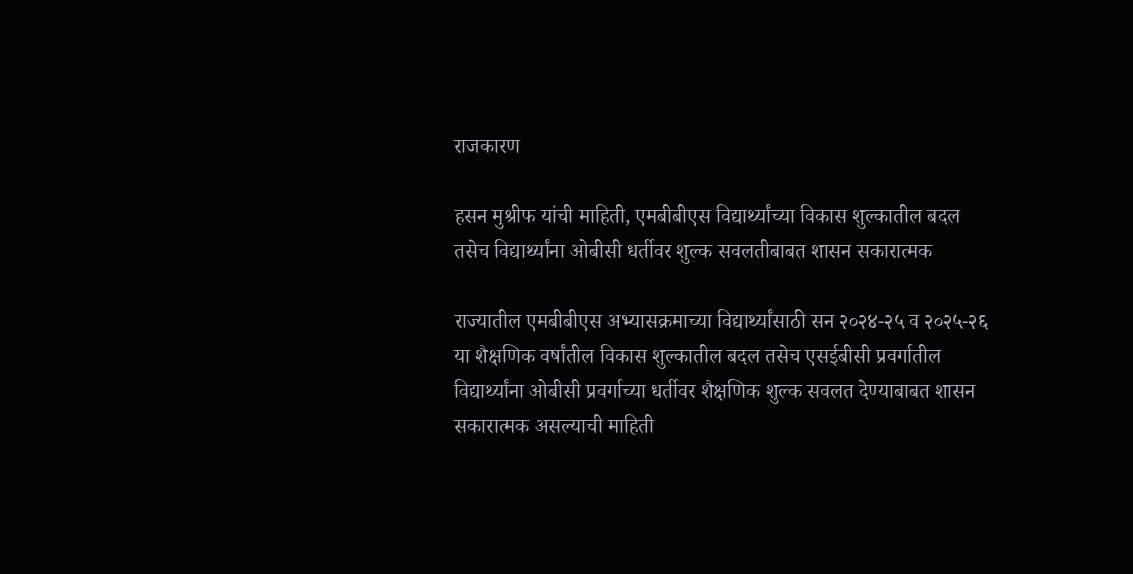राजकारण

हसन मुश्रीफ यांची माहिती, एमबीबीएस विद्यार्थ्यांच्या विकास शुल्कातील बदल तसेच विद्यार्थ्यांना ओबीसी धर्तीवर शुल्क सवलतीबाबत शासन सकारात्मक

राज्यातील एमबीबीएस अभ्यासक्रमाच्या विद्यार्थ्यांसाठी सन २०२४-२५ व २०२५-२६ या शैक्षणिक वर्षांतील विकास शुल्कातील बदल तसेच एसईबीसी प्रवर्गातील विद्यार्थ्यांना ओबीसी प्रवर्गाच्या धर्तीवर शैक्षणिक शुल्क सवलत देण्याबाबत शासन सकारात्मक असल्याची माहिती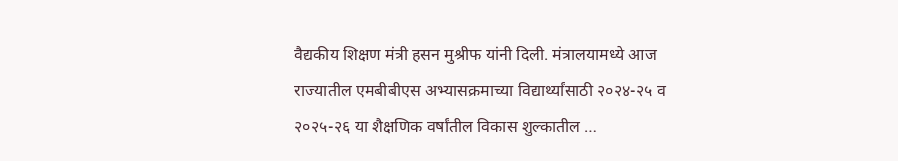वैद्यकीय शिक्षण मंत्री हसन मुश्रीफ यांनी दिली. मंत्रालयामध्ये आज राज्यातील एमबीबीएस अभ्यासक्रमाच्या विद्यार्थ्यांसाठी २०२४-२५ व २०२५-२६ या शैक्षणिक वर्षांतील विकास शुल्कातील …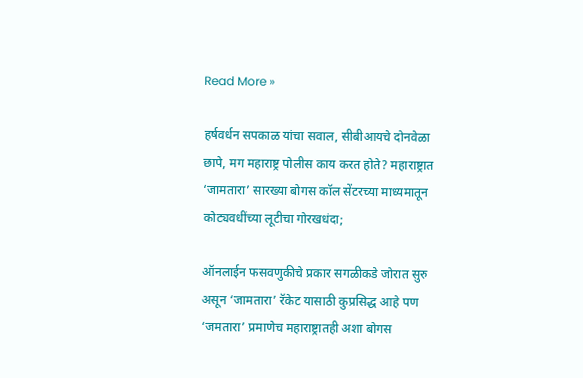Read More »

हर्षवर्धन सपकाळ यांचा सवाल, सीबीआयचे दोनवेळा छापे, मग महाराष्ट्र पोलीस काय करत होते? महाराष्ट्रात ‘जामतारा’ सारख्या बोगस कॉल सेंटरच्या माध्यमातून कोट्यवधींच्या लूटीचा गोरखधंदा;

ऑनलाईन फसवणुकीचे प्रकार सगळीकडे जोरात सुरु असून ‘जामतारा’ रॅकेट यासाठी कुप्रसिद्ध आहे पण ‘जमतारा’ प्रमाणेच महाराष्ट्रातही अशा बोगस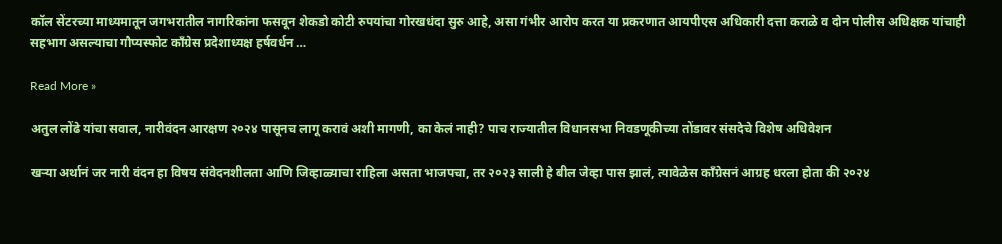कॉल सेंटरच्या माध्यमातून जगभरातील नागरिकांना फसवून शेकडो कोटी रुपयांचा गोरखधंदा सुरु आहे, असा गंभीर आरोप करत या प्रकरणात आयपीएस अधिकारी दत्ता कराळे व दोन पोलीस अधिक्षक यांचाही सहभाग असल्याचा गौप्यस्फोट काँग्रेस प्रदेशाध्यक्ष हर्षवर्धन …

Read More »

अतुल लोंढे यांचा सवाल, नारीवंदन आरक्षण २०२४ पासूनच लागू करावं अशी मागणी, का केलं नाही? पाच राज्यातील विधानसभा निवडणूकीच्या तोंडावर संसदेचे विशेष अधिवेशन

खऱ्या अर्थानं जर नारी वंदन हा विषय संवेदनशीलता आणि जिव्हाळ्याचा राहिला असता भाजपचा, तर २०२३ साली हे बील जेव्हा पास झालं, त्यावेळेस काँग्रेसनं आग्रह धरला होता की २०२४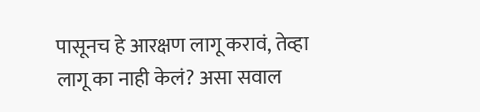पासूनच हे आरक्षण लागू करावं, तेव्हा लागू का नाही केलं? असा सवाल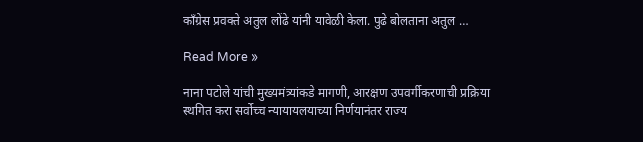काँग्रेस प्रवक्ते अतुल लोंढे यांनी यावेळी केला. पुढे बोलताना अतुल …

Read More »

नाना पटोले यांची मुख्यमंत्र्यांकडे मागणी, आरक्षण उपवर्गीकरणाची प्रक्रिया स्थगित करा सर्वोच्च न्यायायलयाच्या निर्णयानंतर राज्य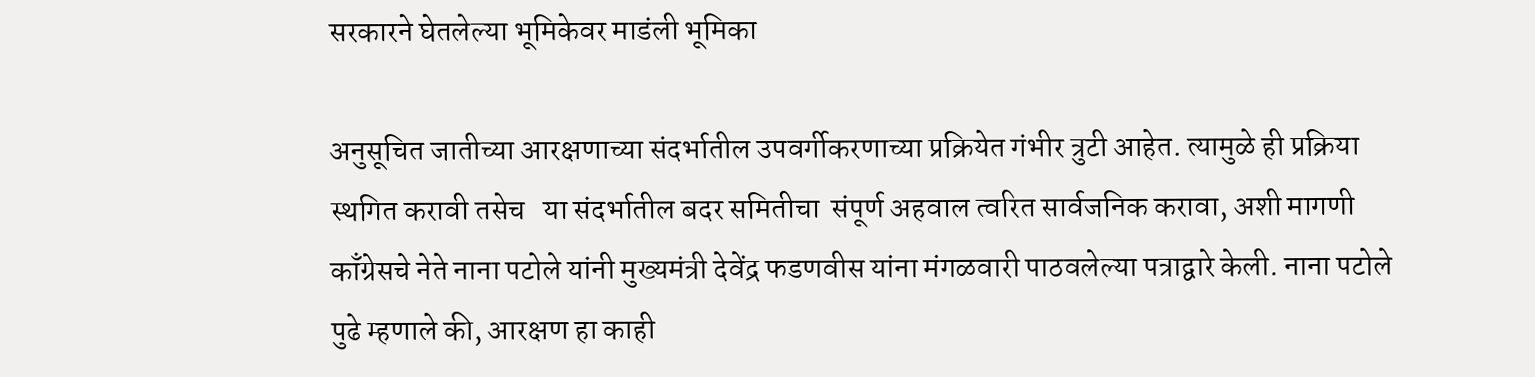सरकारने घेतलेल्या भूमिकेवर माडंली भूमिका

अनुसूचित जातीच्या आरक्षणाच्या संदर्भातील उपवर्गीकरणाच्या प्रक्रियेत गंभीर त्रुटी आहेत. त्यामुळे ही प्रक्रिया स्थगित करावी तसेच   या संदर्भातील बदर समितीचा  संपूर्ण अहवाल त्वरित सार्वजनिक करावा, अशी मागणी काँग्रेसचे नेते नाना पटोले यांनी मुख्यमंत्री देवेंद्र फडणवीस यांना मंगळवारी पाठवलेल्या पत्राद्वारे केली. नाना पटोले पुढे म्हणाले की, आरक्षण हा काही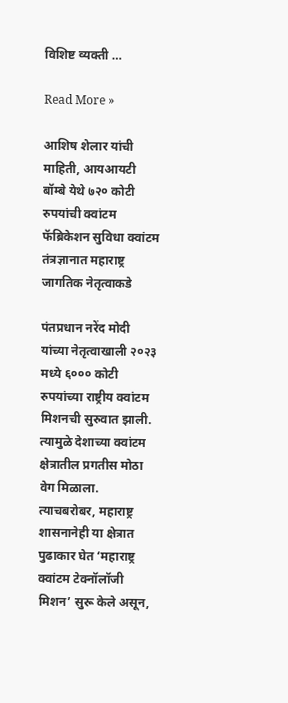विशिष्ट व्यक्ती …

Read More »

आशिष शेलार यांची माहिती, आयआयटी बॉम्बे येथे ७२० कोटी रुपयांची क्वांटम फॅब्रिकेशन सुविधा क्वांटम तंत्रज्ञानात महाराष्ट्र जागतिक नेतृत्वाकडे

पंतप्रधान नरेंद मोदी यांच्या नेतृत्वाखाली २०२३ मध्ये ६००० कोटी रुपयांच्या राष्ट्रीय क्वांटम मिशनची सुरुवात झाली. त्यामुळे देशाच्या क्वांटम क्षेत्रातील प्रगतीस मोठा वेग मिळाला. त्याचबरोबर, महाराष्ट्र शासनानेही या क्षेत्रात पुढाकार घेत ‘महाराष्ट्र क्वांटम टेक्नॉलॉजी मिशन’ सुरू केले असून,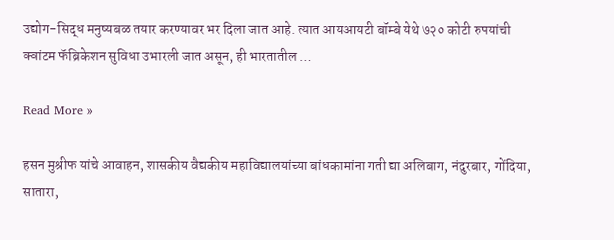उद्योग-सिद्ध मनुष्यबळ तयार करण्यावर भर दिला जात आहे. त्यात आयआयटी बॉम्बे येथे ७२० कोटी रुपयांची क्वांटम फॅब्रिकेशन सुविधा उभारली जात असून, ही भारतातील …

Read More »

हसन मुश्रीफ यांचे आवाहन, शासकीय वैद्यकीय महाविद्यालयांच्या बांधकामांना गती द्या अलिबाग, नंदुरबार, गोंदिया, सातारा,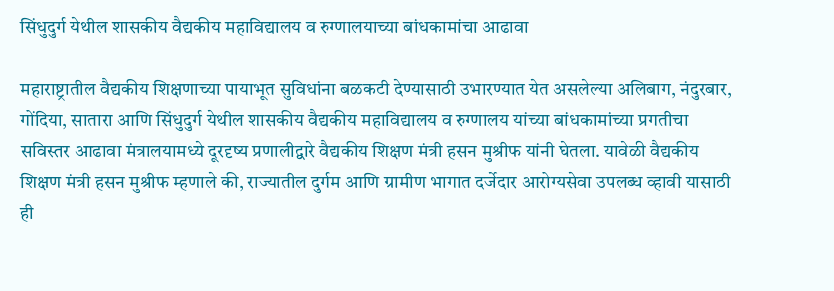सिंधुदुर्ग येथील शासकीय वैद्यकीय महाविद्यालय व रुग्णालयाच्या बांधकामांचा आढावा

महाराष्ट्रातील वैद्यकीय शिक्षणाच्या पायाभूत सुविधांना बळकटी देण्यासाठी उभारण्यात येत असलेल्या अलिबाग, नंदुरबार, गोंदिया, सातारा आणि सिंधुदुर्ग येथील शासकीय वैद्यकीय महाविद्यालय व रुग्णालय यांच्या बांधकामांच्या प्रगतीचा  सविस्तर आढावा मंत्रालयामध्ये दूरदृष्य प्रणालीद्वारे वैद्यकीय शिक्षण मंत्री हसन मुश्रीफ यांनी घेतला. यावेळी वैद्यकीय शिक्षण मंत्री हसन मुश्रीफ म्हणाले की, राज्यातील दुर्गम आणि ग्रामीण भागात दर्जेदार आरोग्यसेवा उपलब्ध व्हावी यासाठी ही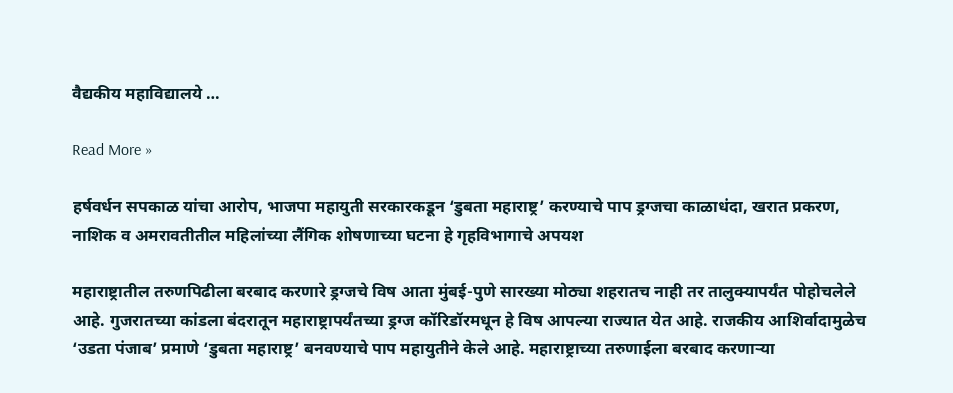वैद्यकीय महाविद्यालये …

Read More »

हर्षवर्धन सपकाळ यांचा आरोप, भाजपा महायुती सरकारकडून ‘डुबता महाराष्ट्र’ करण्याचे पाप ड्रग्जचा काळाधंदा, खरात प्रकरण, नाशिक व अमरावतीतील महिलांच्या लैंगिक शोषणाच्या घटना हे गृहविभागाचे अपयश

महाराष्ट्रातील तरुणपिढीला बरबाद करणारे ड्रग्जचे विष आता मुंबई-पुणे सारख्या मोठ्या शहरातच नाही तर तालुक्यापर्यंत पोहोचलेले आहे. गुजरातच्या कांडला बंदरातून महाराष्ट्रापर्यंतच्या ड्रग्ज कॉरिडॉरमधून हे विष आपल्या राज्यात येत आहे. राजकीय आशिर्वादामुळेच ‘उडता पंजाब’ प्रमाणे ‘डुबता महाराष्ट्र’ बनवण्याचे पाप महायुतीने केले आहे. महाराष्ट्राच्या तरुणाईला बरबाद करणाऱ्या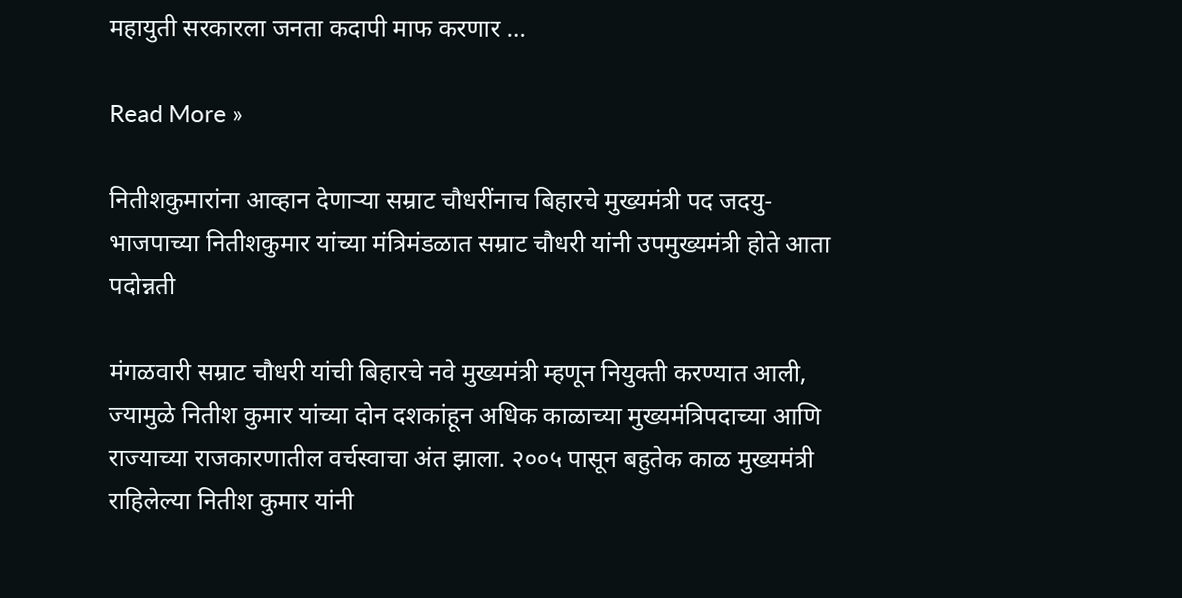महायुती सरकारला जनता कदापी माफ करणार …

Read More »

नितीशकुमारांना आव्हान देणाऱ्या सम्राट चौधरींनाच बिहारचे मुख्यमंत्री पद जदयु-भाजपाच्या नितीशकुमार यांच्या मंत्रिमंडळात सम्राट चौधरी यांनी उपमुख्यमंत्री होते आता पदोन्नती

मंगळवारी सम्राट चौधरी यांची बिहारचे नवे मुख्यमंत्री म्हणून नियुक्ती करण्यात आली, ज्यामुळे नितीश कुमार यांच्या दोन दशकांहून अधिक काळाच्या मुख्यमंत्रिपदाच्या आणि राज्याच्या राजकारणातील वर्चस्वाचा अंत झाला. २००५ पासून बहुतेक काळ मुख्यमंत्री राहिलेल्या नितीश कुमार यांनी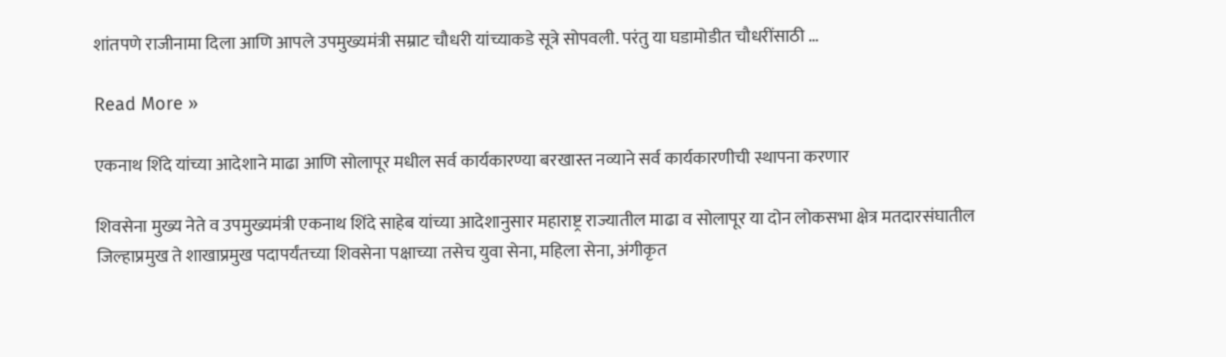शांतपणे राजीनामा दिला आणि आपले उपमुख्यमंत्री सम्राट चौधरी यांच्याकडे सूत्रे सोपवली. परंतु या घडामोडीत चौधरींसाठी …

Read More »

एकनाथ शिंदे यांच्या आदेशाने माढा आणि सोलापूर मधील सर्व कार्यकारण्या बरखास्त नव्याने सर्व कार्यकारणीची स्थापना करणार

शिवसेना मुख्य नेते व उपमुख्यमंत्री एकनाथ शिंदे साहेब यांच्या आदेशानुसार महाराष्ट्र राज्यातील माढा व सोलापूर या दोन लोकसभा क्षेत्र मतदारसंघातील जिल्हाप्रमुख ते शाखाप्रमुख पदापर्यंतच्या शिवसेना पक्षाच्या तसेच युवा सेना, महिला सेना, अंगीकृत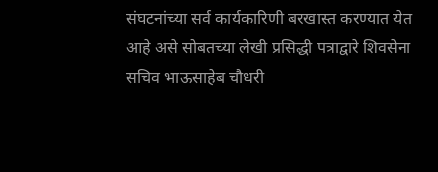संघटनांच्या सर्व कार्यकारिणी बरखास्त करण्यात येत आहे असे सोबतच्या लेखी प्रसिद्धी पत्राद्वारे शिवसेना सचिव भाऊसाहेब चौधरी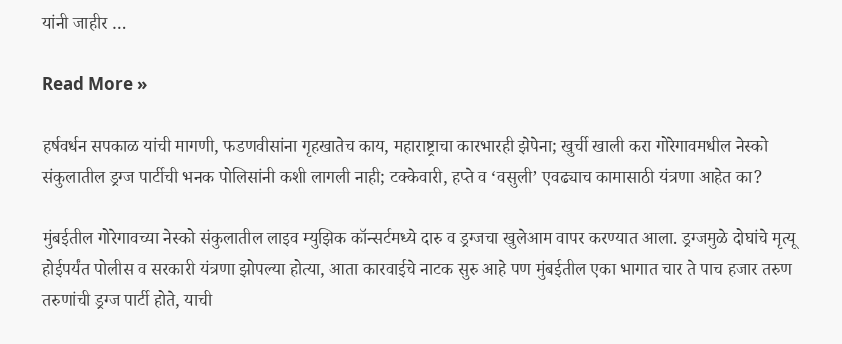यांनी जाहीर …

Read More »

हर्षवर्धन सपकाळ यांची मागणी, फडणवीसांना गृहखातेच काय, महाराष्ट्राचा कारभारही झेपेना; खुर्ची खाली करा गोरेगावमधील नेस्को संकुलातील ड्रग्ज पार्टीची भनक पोलिसांनी कशी लागली नाही; टक्केवारी, हप्ते व ‘वसुली’ एवढ्याच कामासाठी यंत्रणा आहेत का?

मुंबईतील गोरेगावच्या नेस्को संकुलातील लाइव म्युझिक कॉन्सर्टमध्ये दारु व ड्रग्जचा खुलेआम वापर करण्यात आला. ड्रग्जमुळे दोघांचे मृत्यू होईपर्यंत पोलीस व सरकारी यंत्रणा झोपल्या होत्या, आता कारवाईचे नाटक सुरु आहे पण मुंबईतील एका भागात चार ते पाच हजार तरुण तरुणांची ड्रग्ज पार्टी होते, याची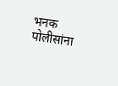भनक पोलीसांना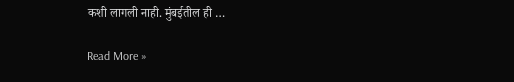कशी लागली नाही. मुंबईतील ही …

Read More »